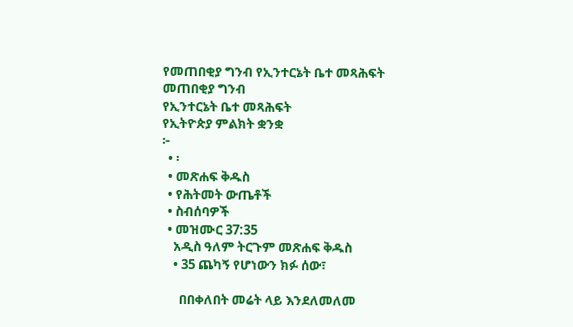የመጠበቂያ ግንብ የኢንተርኔት ቤተ መጻሕፍት
መጠበቂያ ግንብ
የኢንተርኔት ቤተ መጻሕፍት
የኢትዮጵያ ምልክት ቋንቋ
፦
  • ፡
  • መጽሐፍ ቅዱስ
  • የሕትመት ውጤቶች
  • ስብሰባዎች
  • መዝሙር 37:35
    አዲስ ዓለም ትርጉም መጽሐፍ ቅዱስ
    • 35 ጨካኝ የሆነውን ክፉ ሰው፣

      በበቀለበት መሬት ላይ እንደለመለመ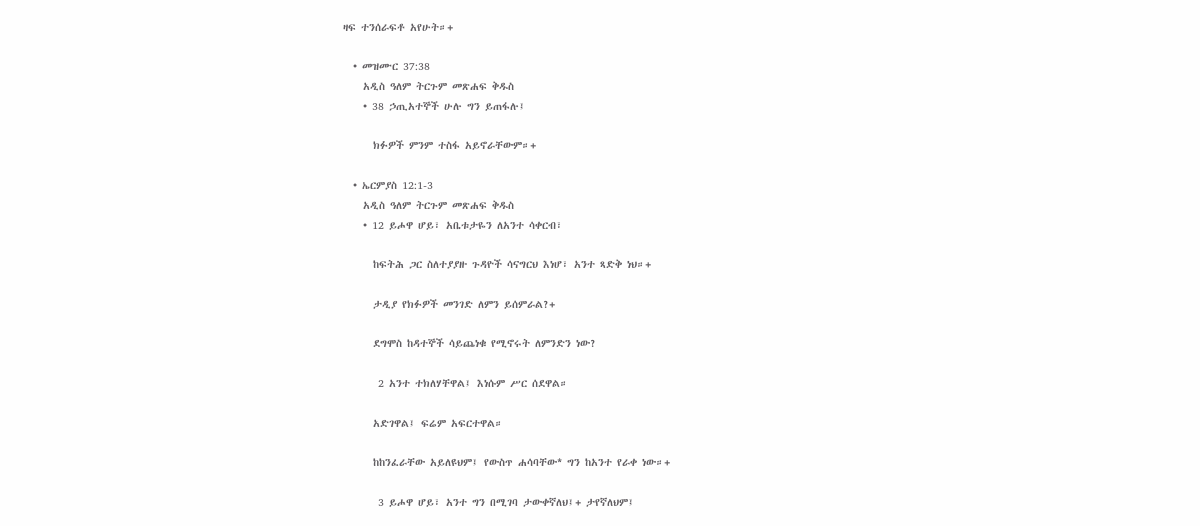ዛፍ ተንሰራፍቶ አየሁት።+

  • መዝሙር 37:38
    አዲስ ዓለም ትርጉም መጽሐፍ ቅዱስ
    • 38 ኃጢአተኞች ሁሉ ግን ይጠፋሉ፤

      ክፉዎች ምንም ተስፋ አይኖራቸውም።+

  • ኤርምያስ 12:1-3
    አዲስ ዓለም ትርጉም መጽሐፍ ቅዱስ
    • 12 ይሖዋ ሆይ፣ አቤቱታዬን ለአንተ ሳቀርብ፣

      ከፍትሕ ጋር ስለተያያዙ ጉዳዮች ሳናግርህ እነሆ፣ አንተ ጻድቅ ነህ።+

      ታዲያ የክፉዎች መንገድ ለምን ይሰምራል?+

      ደግሞስ ከዳተኞች ሳይጨነቁ የሚኖሩት ለምንድን ነው?

       2 አንተ ተክለሃቸዋል፤ እነሱም ሥር ሰደዋል።

      አድገዋል፤ ፍሬም አፍርተዋል።

      ከከንፈራቸው አይለዩህም፤ የውስጥ ሐሳባቸው* ግን ከአንተ የራቀ ነው።+

       3 ይሖዋ ሆይ፣ አንተ ግን በሚገባ ታውቀኛለህ፤+ ታየኛለህም፤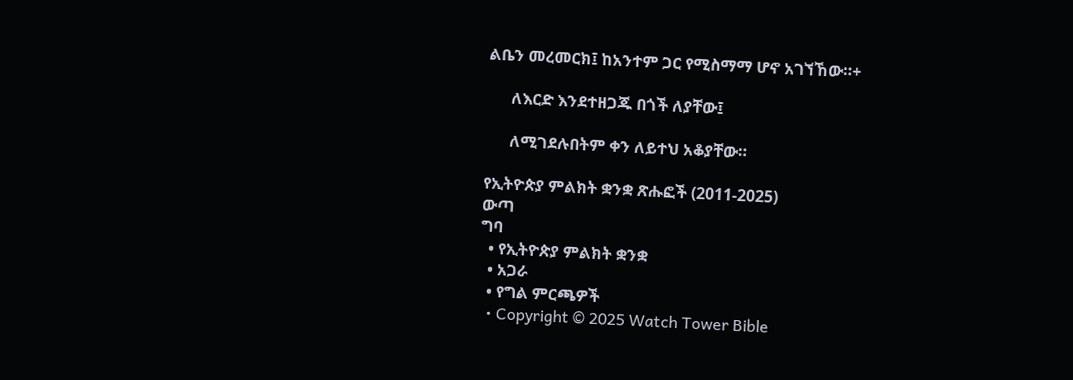ልቤን መረመርክ፤ ከአንተም ጋር የሚስማማ ሆኖ አገኘኸው።+

      ለእርድ እንደተዘጋጁ በጎች ለያቸው፤

      ለሚገደሉበትም ቀን ለይተህ አቆያቸው።

የኢትዮጵያ ምልክት ቋንቋ ጽሑፎች (2011-2025)
ውጣ
ግባ
  • የኢትዮጵያ ምልክት ቋንቋ
  • አጋራ
  • የግል ምርጫዎች
  • Copyright © 2025 Watch Tower Bible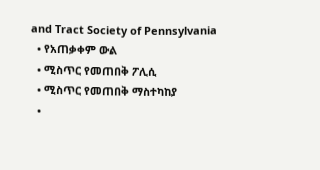and Tract Society of Pennsylvania
  • የአጠቃቀም ውል
  • ሚስጥር የመጠበቅ ፖሊሲ
  • ሚስጥር የመጠበቅ ማስተካከያ
  •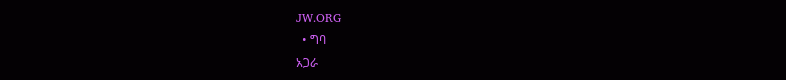JW.ORG
  • ግባ
አጋራ